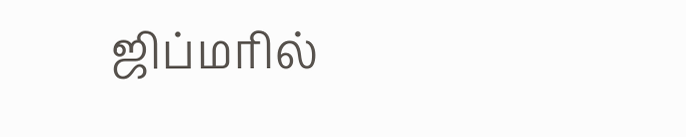ஜிப்மரில்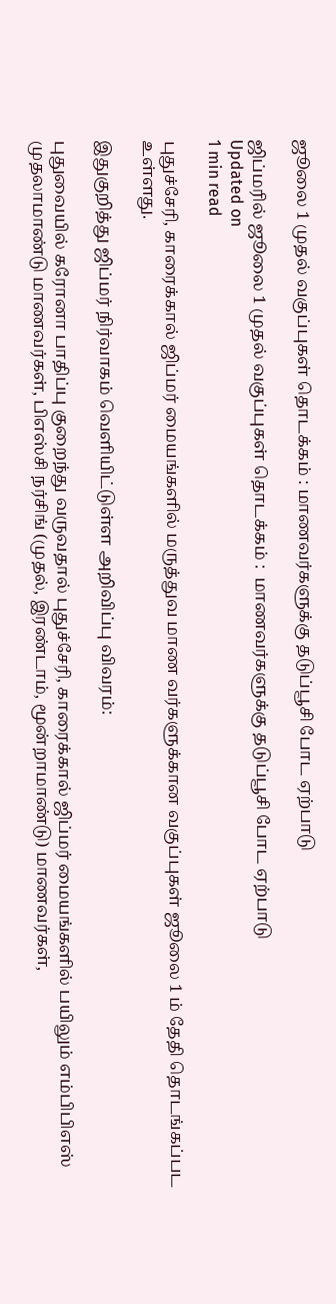ஜூலை 1 முதல் வகுப்புகள் தொடக்கம் : மாணவர்களுக்கு தடுப்பூசி போட ஏற்பாடு

ஜிப்மரில் ஜூலை 1 முதல் வகுப்புகள் தொடக்கம் :  மாணவர்களுக்கு தடுப்பூசி போட ஏற்பாடு
Updated on
1 min read

புதுச்சேரி, காரைக்கால் ஜிப்மர் மையங்களில் மருத்துவ மாண வர்களுக்கான வகுப்புகள் ஜூலை 1 ம் தேதி தொடங்கப்பட உள்ளது.

இதுகுறித்து ஜிப்மர் நிர்வாகம் வெளியிட்டுள்ள அறிவிப்பு விவரம்:

புதுவையில் கரோனா பாதிப்பு குறைந்து வருவதால் புதுச்சேரி, காரைக்கால் ஜிப்மர் மையங்களில் பயிலும் எம்பிபிஎஸ் முதலாமாண்டு மாணவர்கள், பிஎஸ்சி நர்சிங் (முதல், இரண்டாம், மூன்றாமாண்டு) மாணவர்கள்,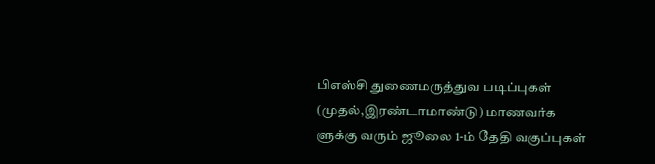பிஎஸ்சி துணைமருத்துவ படிப்புகள் (முதல்,இரண்டாமாண்டு) மாணவர்க ளுக்கு வரும் ஜூலை 1-ம் தேதி வகுப்புகள்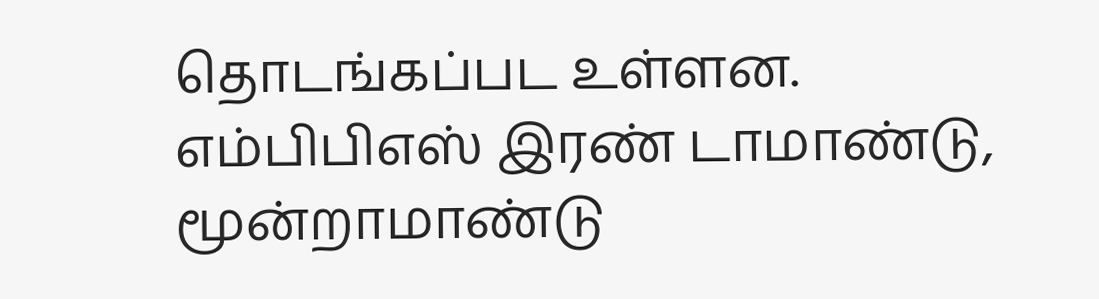தொடங்கப்பட உள்ளன. எம்பிபிஎஸ் இரண் டாமாண்டு, மூன்றாமாண்டு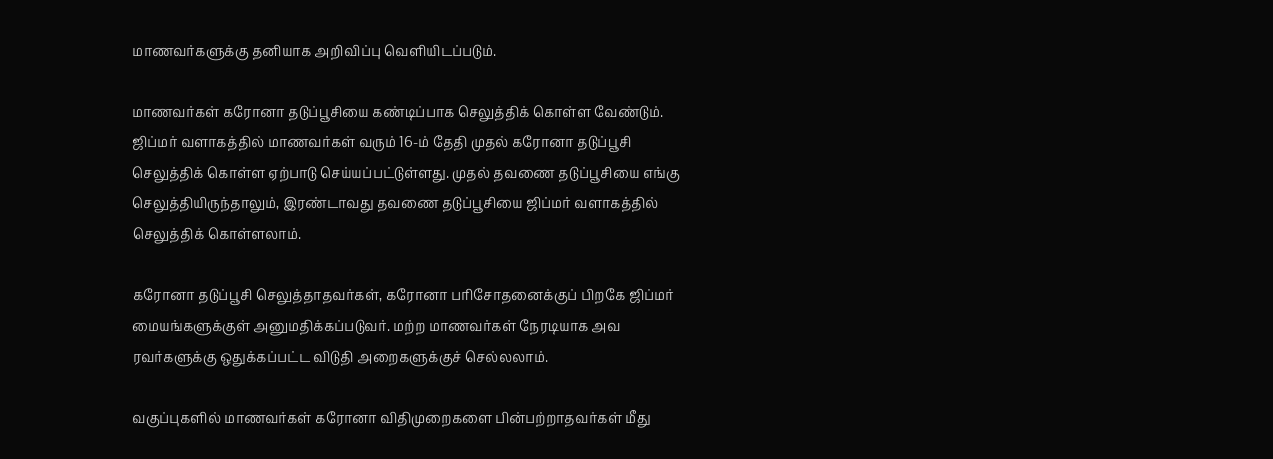மாணவர்களுக்கு தனியாக அறிவிப்பு வெளியிடப்படும்.

மாணவர்கள் கரோனா தடுப்பூசியை கண்டிப்பாக செலுத்திக் கொள்ள வேண்டும். ஜிப்மர் வளாகத்தில் மாணவர்கள் வரும் 16-ம் தேதி முதல் கரோனா தடுப்பூசி செலுத்திக் கொள்ள ஏற்பாடு செய்யப்பட்டுள்ளது. முதல் தவணை தடுப்பூசியை எங்கு செலுத்தியிருந்தாலும், இரண்டாவது தவணை தடுப்பூசியை ஜிப்மர் வளாகத்தில் செலுத்திக் கொள்ளலாம்.

கரோனா தடுப்பூசி செலுத்தாதவர்கள், கரோனா பரிசோதனைக்குப் பிறகே ஜிப்மர் மையங்களுக்குள் அனுமதிக்கப்படுவர். மற்ற மாணவர்கள் நேரடியாக அவ ரவர்களுக்கு ஒதுக்கப்பட்ட விடுதி அறைகளுக்குச் செல்லலாம்.

வகுப்புகளில் மாணவர்கள் கரோனா விதிமுறைகளை பின்பற்றாதவர்கள் மீது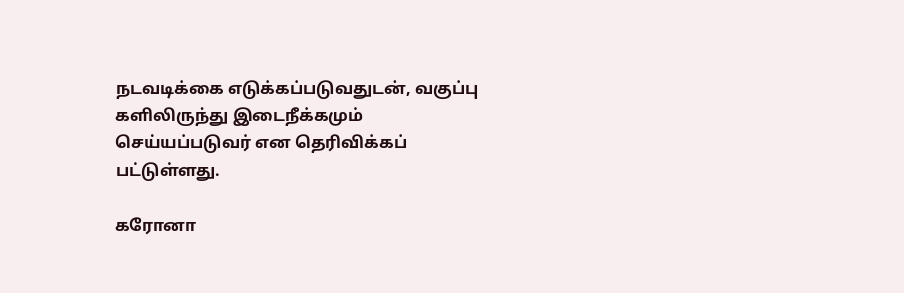நடவடிக்கை எடுக்கப்படுவதுடன், வகுப்பு களிலிருந்து இடைநீக்கமும் செய்யப்படுவர் என தெரிவிக்கப் பட்டுள்ளது.

கரோனா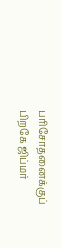பரிசோதனைக்குப் பிறகே ஜிப்மர்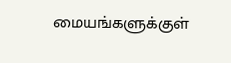மையங்களுக்குள்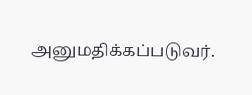அனுமதிக்கப்படுவர்.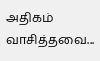அதிகம் வாசித்தவை...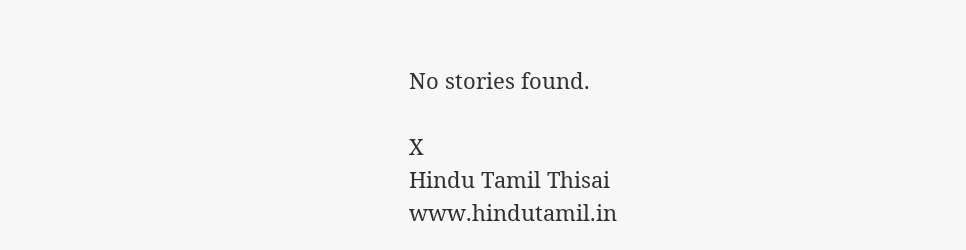No stories found.

X
Hindu Tamil Thisai
www.hindutamil.in